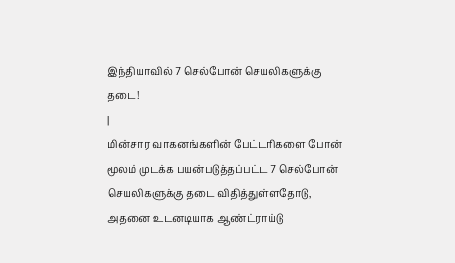இந்தியாவில் 7 செல்போன் செயலிகளுக்கு தடை!
|
மின்சார வாகனங்களின் பேட்டரிகளை போன் மூலம் முடக்க பயன்படுத்தப்பட்ட 7 செல்போன் செயலிகளுக்கு தடை விதித்துள்ளதோடு, அதனை உடனடியாக ஆண்ட்ராய்டு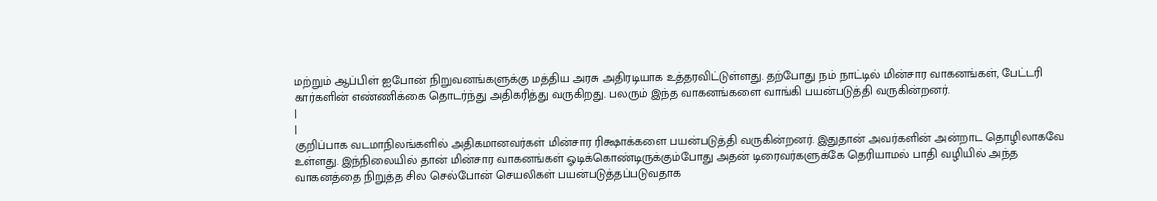மற்றும் ஆப்பிள் ஐபோன் நிறுவனங்களுக்கு மத்திய அரசு அதிரடியாக உத்தரவிட்டுள்ளது. தற்போது நம் நாட்டில் மின்சார வாகனங்கள், பேட்டரி கார்களின் எண்ணிக்கை தொடர்ந்து அதிகரித்து வருகிறது. பலரும் இந்த வாகனங்களை வாங்கி பயன்படுத்தி வருகின்றனர்.
|
|
குறிப்பாக வடமாநிலங்களில் அதிகமானவர்கள் மின்சார ரிக்ஷாக்களை பயன்படுத்தி வருகின்றனர். இதுதான் அவர்களின் அன்றாட தொழிலாகவே உள்ளது. இந்நிலையில் தான் மின்சார வாகனங்கள் ஓடிக்கொண்டிருக்கும்போது அதன் டிரைவர்களுக்கே தெரியாமல் பாதி வழியில் அந்த வாகனத்தை நிறுத்த சில செல்போன் செயலிகள் பயன்படுத்தப்படுவதாக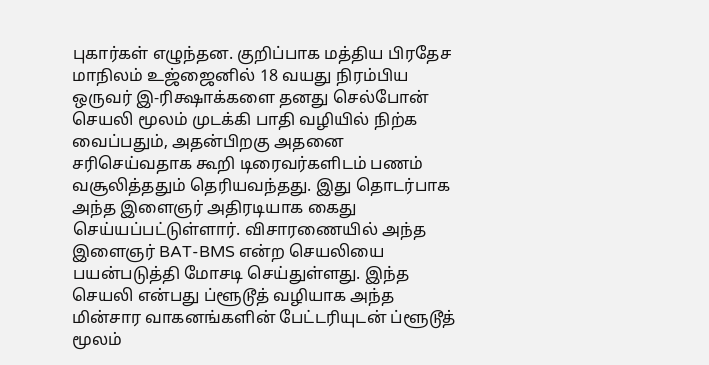புகார்கள் எழுந்தன. குறிப்பாக மத்திய பிரதேச மாநிலம் உஜ்ஜைனில் 18 வயது நிரம்பிய ஒருவர் இ-ரிக்ஷாக்களை தனது செல்போன் செயலி மூலம் முடக்கி பாதி வழியில் நிற்க வைப்பதும், அதன்பிறகு அதனை சரிசெய்வதாக கூறி டிரைவர்களிடம் பணம் வசூலித்ததும் தெரியவந்தது. இது தொடர்பாக அந்த இளைஞர் அதிரடியாக கைது செய்யப்பட்டுள்ளார். விசாரணையில் அந்த இளைஞர் BAT-BMS என்ற செயலியை பயன்படுத்தி மோசடி செய்துள்ளது. இந்த செயலி என்பது ப்ளூடூத் வழியாக அந்த மின்சார வாகனங்களின் பேட்டரியுடன் ப்ளூடூத் மூலம்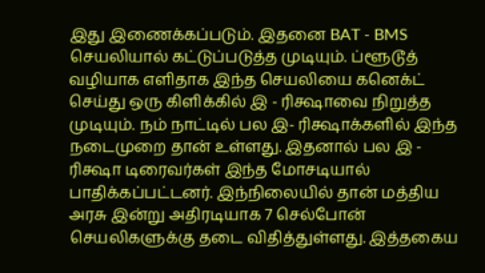இது இணைக்கப்படும். இதனை BAT - BMS செயலியால் கட்டுப்படுத்த முடியும். ப்ளூடூத் வழியாக எளிதாக இந்த செயலியை கனெக்ட் செய்து ஒரு கிளிக்கில் இ - ரிக்ஷாவை நிறுத்த முடியும். நம் நாட்டில் பல இ- ரிக்ஷாக்களில் இந்த நடைமுறை தான் உள்ளது. இதனால் பல இ - ரிக்ஷா டிரைவர்கள் இந்த மோசடியால் பாதிக்கப்பட்டனர். இந்நிலையில் தான் மத்திய அரசு இன்று அதிரடியாக 7 செல்போன் செயலிகளுக்கு தடை விதித்துள்ளது. இத்தகைய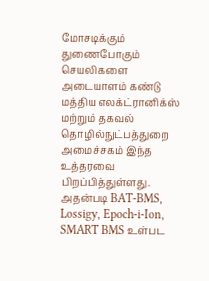மோசடிக்கும் துணைபோகும் செயலிகளை அடையாளம் கண்டு மத்திய எலக்ட்ரானிக்ஸ் மற்றும் தகவல் தொழில்நுட்பத்துறை அமைச்சகம் இந்த உத்தரவை பிறப்பித்துள்ளது. அதன்படி BAT-BMS, Lossigy, Epoch-i-Ion, SMART BMS உள்பட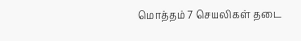மொத்தம் 7 செயலிகள் தடை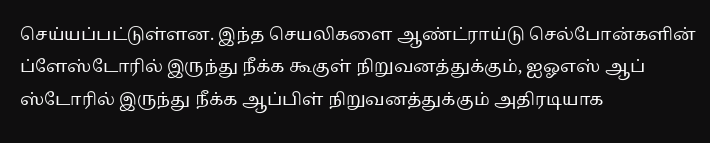செய்யப்பட்டுள்ளன. இந்த செயலிகளை ஆண்ட்ராய்டு செல்போன்களின் ப்ளேஸ்டோரில் இருந்து நீக்க கூகுள் நிறுவனத்துக்கும், ஐஓஎஸ் ஆப் ஸ்டோரில் இருந்து நீக்க ஆப்பிள் நிறுவனத்துக்கும் அதிரடியாக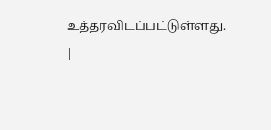உத்தரவிடப்பட்டுள்ளது. |